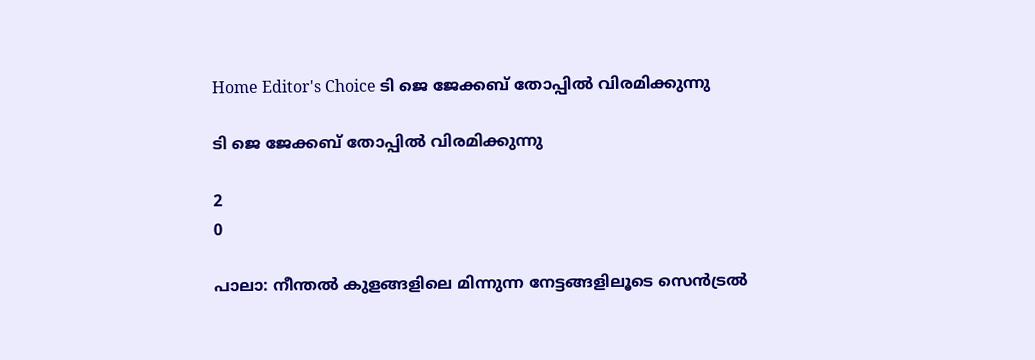Home Editor's Choice ടി ജെ ജേക്കബ് തോപ്പില്‍ വിരമിക്കുന്നു

ടി ജെ ജേക്കബ് തോപ്പില്‍ വിരമിക്കുന്നു

2
0

പാലാ: നീന്തല്‍ കുളങ്ങളിലെ മിന്നുന്ന നേട്ടങ്ങളിലൂടെ സെന്‍ട്രല്‍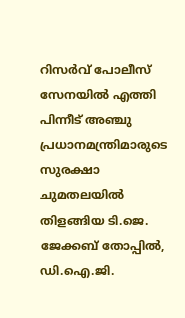റിസര്‍വ് പോലീസ് സേനയില്‍ എത്തി പിന്നീട് അഞ്ചു പ്രധാനമന്ത്രിമാരുടെ സുരക്ഷാ ചുമതലയില്‍ തിളങ്ങിയ ടി.ജെ. ജേക്കബ് തോപ്പില്‍, ഡി.ഐ.ജി.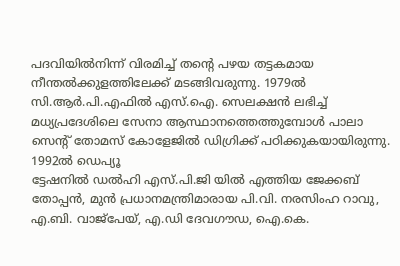പദവിയില്‍നിന്ന് വിരമിച്ച് തന്റെ പഴയ തട്ടകമായ നീന്തല്‍ക്കുളത്തിലേക്ക് മടങ്ങിവരുന്നു. 1979ല്‍ സി.ആര്‍.പി.എഫില്‍ എസ്.ഐ. സെലക്ഷന്‍ ലഭിച്ച് മധ്യപ്രദേശിലെ സേനാ ആസ്ഥാനത്തെത്തുമ്പോള്‍ പാലാ സെന്റ് തോമസ് കോളേജില്‍ ഡിഗ്രിക്ക് പഠിക്കുകയായിരുന്നു. 1992ല്‍ ഡെപ്യൂ
ട്ടേഷനില്‍ ഡല്‍ഹി എസ്.പി.ജി യില്‍ എത്തിയ ജേക്കബ് തോപ്പന്‍, മുന്‍ പ്രധാനമന്ത്രിമാരായ പി.വി. നരസിംഹ റാവു, എ.ബി. വാജ്‌പേയ്, എ.ഡി ദേവഗൗഡ, ഐ.കെ.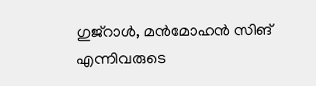ഗുജ്‌റാള്‍, മന്‍മോഹന്‍ സിങ് എന്നിവരുടെ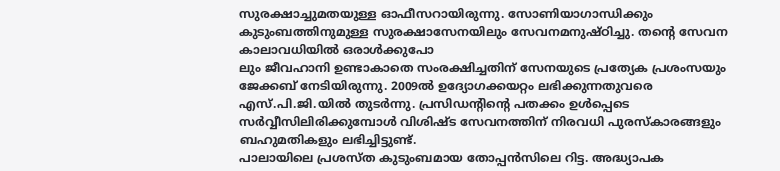സുരക്ഷാച്ചുമതയുള്ള ഓഫീസറായിരുന്നു. സോണിയാഗാന്ധിക്കും കുടുംബത്തിനുമുള്ള സുരക്ഷാസേനയിലും സേവനമനുഷ്ഠിച്ചു. തന്റെ സേവന കാലാവധിയില്‍ ഒരാള്‍ക്കുപോ
ലും ജീവഹാനി ഉണ്ടാകാതെ സംരക്ഷിച്ചതിന് സേനയുടെ പ്രത്യേക പ്രശംസയും ജേക്കബ് നേടിയിരുന്നു. 2009ല്‍ ഉദ്യോഗക്കയറ്റം ലഭിക്കുന്നതുവരെ എസ്.പി.ജി.യില്‍ തുടര്‍ന്നു. പ്രസിഡന്റിന്റെ പതക്കം ഉള്‍പ്പെടെ സര്‍വ്വീസിലിരിക്കുമ്പോള്‍ വിശിഷ്ട സേവനത്തിന് നിരവധി പുരസ്‌കാരങ്ങളും ബഹുമതികളും ലഭിച്ചിട്ടുണ്ട്.
പാലായിലെ പ്രശസ്ത കുടുംബമായ തോപ്പന്‍സിലെ റിട്ട. അദ്ധ്യാപക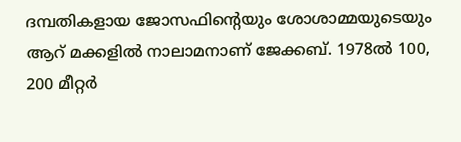ദമ്പതികളായ ജോസഫിന്റെയും ശോശാമ്മയുടെയും ആറ് മക്കളില്‍ നാലാമനാണ് ജേക്കബ്. 1978ല്‍ 100, 200 മീറ്റര്‍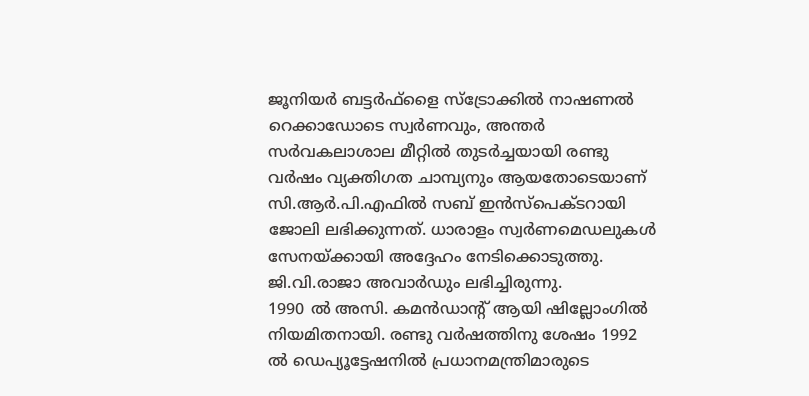ജൂനിയര്‍ ബട്ടര്‍ഫ്‌ളൈ സ്‌ട്രോക്കില്‍ നാഷണല്‍ റെക്കാഡോടെ സ്വര്‍ണവും, അന്തര്‍ സര്‍വകലാശാല മീറ്റില്‍ തുടര്‍ച്ചയായി രണ്ടു വര്‍ഷം വ്യക്തിഗത ചാമ്പ്യനും ആയതോടെയാണ് സി.ആര്‍.പി.എഫില്‍ സബ് ഇന്‍സ്‌പെക്ടറായി ജോലി ലഭിക്കുന്നത്. ധാരാളം സ്വര്‍ണമെഡലുകള്‍ സേനയ്ക്കായി അദ്ദേഹം നേടിക്കൊടുത്തു. ജി.വി.രാജാ അവാര്‍ഡും ലഭിച്ചിരുന്നു.
1990 ല്‍ അസി. കമന്‍ഡാന്റ് ആയി ഷില്ലോംഗില്‍ നിയമിതനായി. രണ്ടു വര്‍ഷത്തിനു ശേഷം 1992 ല്‍ ഡെപ്യൂട്ടേഷനില്‍ പ്രധാനമന്ത്രിമാരുടെ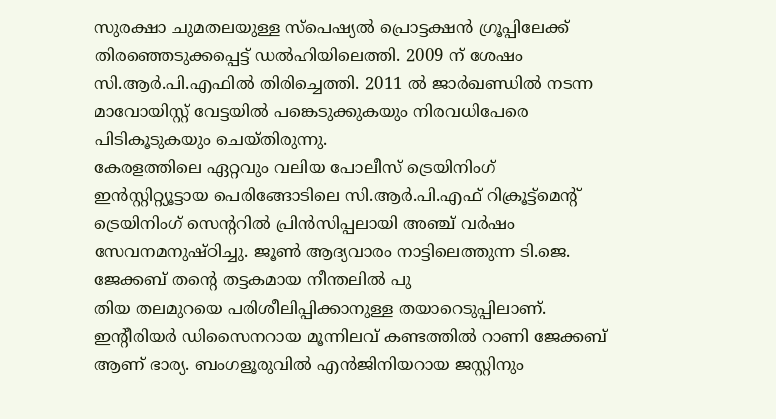സുരക്ഷാ ചുമതലയുള്ള സ്‌പെഷ്യല്‍ പ്രൊട്ടക്ഷന്‍ ഗ്രൂപ്പിലേക്ക് തിരഞ്ഞെടുക്കപ്പെട്ട് ഡല്‍ഹിയിലെത്തി. 2009 ന് ശേഷം സി.ആര്‍.പി.എഫില്‍ തിരിച്ചെത്തി. 2011 ല്‍ ജാര്‍ഖണ്ഡില്‍ നടന്ന മാവോയിസ്റ്റ് വേട്ടയില്‍ പങ്കെടുക്കുകയും നിരവധിപേരെ പിടികൂടുകയും ചെയ്തിരുന്നു.
കേരളത്തിലെ ഏറ്റവും വലിയ പോലീസ് ട്രെയിനിംഗ് ഇന്‍സ്റ്റിറ്റ്യൂട്ടായ പെരിങ്ങോടിലെ സി.ആര്‍.പി.എഫ് റിക്രൂട്ട്‌മെന്റ് ട്രെയിനിംഗ് സെന്ററില്‍ പ്രിന്‍സിപ്പലായി അഞ്ച് വര്‍ഷം സേവനമനുഷ്ഠിച്ചു. ജൂണ്‍ ആദ്യവാരം നാട്ടിലെത്തുന്ന ടി.ജെ. ജേക്കബ് തന്റെ തട്ടകമായ നീന്തലില്‍ പു
തിയ തലമുറയെ പരിശീലിപ്പിക്കാനുള്ള തയാറെടുപ്പിലാണ്.
ഇന്റീരിയര്‍ ഡിസൈനറായ മൂന്നിലവ് കണ്ടത്തില്‍ റാണി ജേക്കബ് ആണ് ഭാര്യ. ബംഗളൂരുവില്‍ എന്‍ജിനിയറായ ജസ്റ്റിനും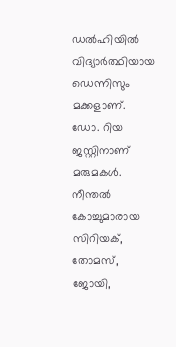ഡല്‍ഹിയില്‍ വിദ്യാര്‍ത്ഥിയായ ഡെന്നിസും മക്കളാണ്. ഡോ. റിയ ജസ്റ്റിനാണ് മരുമകള്‍. നീന്തല്‍ കോച്ചുമാരായ സിറിയക്, തോമസ്, ജോയി,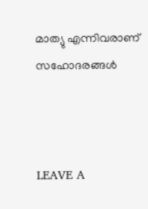മാത്യു എന്നിവരാണ് സഹോദരങ്ങള്‍



LEAVE A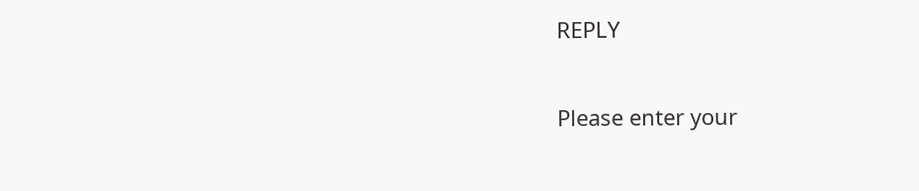REPLY

Please enter your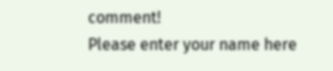comment!
Please enter your name here